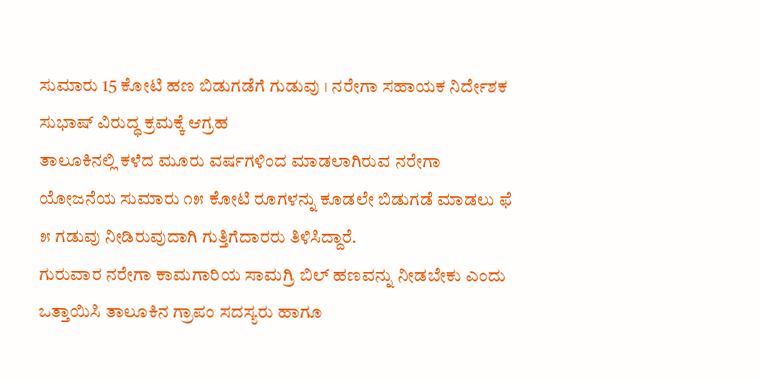ಸುಮಾರು 15 ಕೋಟಿ ಹಣ ಬಿಡುಗಡೆಗೆ ಗುಡುವು । ನರೇಗಾ ಸಹಾಯಕ ನಿರ್ದೇಶಕ ಸುಭಾಷ್ ವಿರುದ್ಧ ಕ್ರಮಕ್ಕೆ ಆಗ್ರಹ
ತಾಲೂಕಿನಲ್ಲಿ ಕಳೆದ ಮೂರು ವರ್ಷಗಳಿಂದ ಮಾಡಲಾಗಿರುವ ನರೇಗಾ ಯೋಜನೆಯ ಸುಮಾರು ೧೫ ಕೋಟಿ ರೂಗಳನ್ನು ಕೂಡಲೇ ಬಿಡುಗಡೆ ಮಾಡಲು ಫೆ ೫ ಗಡುವು ನೀಡಿರುವುದಾಗಿ ಗುತ್ತಿಗೆದಾರರು ತಿಳಿಸಿದ್ದಾರೆ.
ಗುರುವಾರ ನರೇಗಾ ಕಾಮಗಾರಿಯ ಸಾಮಗ್ರಿ ಬಿಲ್ ಹಣವನ್ನು ನೀಡಬೇಕು ಎಂದು ಒತ್ತಾಯಿಸಿ ತಾಲೂಕಿನ ಗ್ರಾಪಂ ಸದಸ್ಯರು ಹಾಗೂ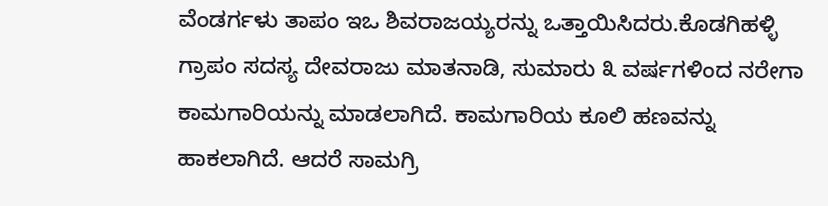ವೆಂಡರ್ಗಳು ತಾಪಂ ಇಒ ಶಿವರಾಜಯ್ಯರನ್ನು ಒತ್ತಾಯಿಸಿದರು.ಕೊಡಗಿಹಳ್ಳಿ ಗ್ರಾಪಂ ಸದಸ್ಯ ದೇವರಾಜು ಮಾತನಾಡಿ, ಸುಮಾರು ೩ ವರ್ಷಗಳಿಂದ ನರೇಗಾ ಕಾಮಗಾರಿಯನ್ನು ಮಾಡಲಾಗಿದೆ. ಕಾಮಗಾರಿಯ ಕೂಲಿ ಹಣವನ್ನು ಹಾಕಲಾಗಿದೆ. ಆದರೆ ಸಾಮಗ್ರಿ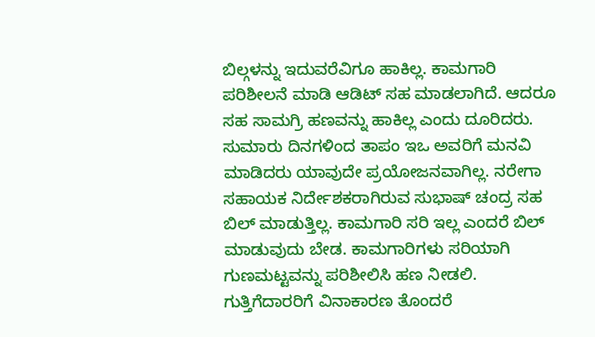ಬಿಲ್ಗಳನ್ನು ಇದುವರೆವಿಗೂ ಹಾಕಿಲ್ಲ. ಕಾಮಗಾರಿ ಪರಿಶೀಲನೆ ಮಾಡಿ ಆಡಿಟ್ ಸಹ ಮಾಡಲಾಗಿದೆ. ಆದರೂ ಸಹ ಸಾಮಗ್ರಿ ಹಣವನ್ನು ಹಾಕಿಲ್ಲ ಎಂದು ದೂರಿದರು.
ಸುಮಾರು ದಿನಗಳಿಂದ ತಾಪಂ ಇಒ ಅವರಿಗೆ ಮನವಿ ಮಾಡಿದರು ಯಾವುದೇ ಪ್ರಯೋಜನವಾಗಿಲ್ಲ. ನರೇಗಾ ಸಹಾಯಕ ನಿರ್ದೇಶಕರಾಗಿರುವ ಸುಭಾಷ್ ಚಂದ್ರ ಸಹ ಬಿಲ್ ಮಾಡುತ್ತಿಲ್ಲ. ಕಾಮಗಾರಿ ಸರಿ ಇಲ್ಲ ಎಂದರೆ ಬಿಲ್ ಮಾಡುವುದು ಬೇಡ. ಕಾಮಗಾರಿಗಳು ಸರಿಯಾಗಿ ಗುಣಮಟ್ಟವನ್ನು ಪರಿಶೀಲಿಸಿ ಹಣ ನೀಡಲಿ. ಗುತ್ತಿಗೆದಾರರಿಗೆ ವಿನಾಕಾರಣ ತೊಂದರೆ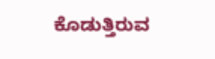ಕೊಡುತ್ತಿರುವ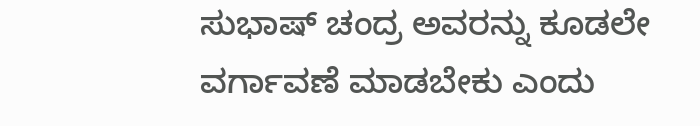ಸುಭಾಷ್ ಚಂದ್ರ ಅವರನ್ನು ಕೂಡಲೇ ವರ್ಗಾವಣೆ ಮಾಡಬೇಕು ಎಂದು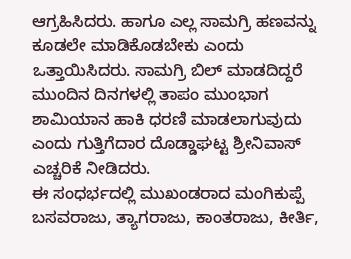ಆಗ್ರಹಿಸಿದರು. ಹಾಗೂ ಎಲ್ಲ ಸಾಮಗ್ರಿ ಹಣವನ್ನು ಕೂಡಲೇ ಮಾಡಿಕೊಡಬೇಕು ಎಂದು ಒತ್ತಾಯಿಸಿದರು. ಸಾಮಗ್ರಿ ಬಿಲ್ ಮಾಡದಿದ್ದರೆ ಮುಂದಿನ ದಿನಗಳಲ್ಲಿ ತಾಪಂ ಮುಂಭಾಗ ಶಾಮಿಯಾನ ಹಾಕಿ ಧರಣಿ ಮಾಡಲಾಗುವುದು ಎಂದು ಗುತ್ತಿಗೆದಾರ ದೊಡ್ಡಾಘಟ್ಟ ಶ್ರೀನಿವಾಸ್ ಎಚ್ಚರಿಕೆ ನೀಡಿದರು.
ಈ ಸಂಧರ್ಭದಲ್ಲಿ ಮುಖಂಡರಾದ ಮಂಗಿಕುಪ್ಪೆ ಬಸವರಾಜು, ತ್ಯಾಗರಾಜು, ಕಾಂತರಾಜು, ಕೀರ್ತಿ,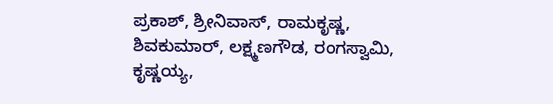ಪ್ರಕಾಶ್, ಶ್ರೀನಿವಾಸ್, ರಾಮಕೃಷ್ಣ, ಶಿವಕುಮಾರ್, ಲಕ್ಷ್ಮಣಗೌಡ, ರಂಗಸ್ವಾಮಿ, ಕೃಷ್ಣಯ್ಯ,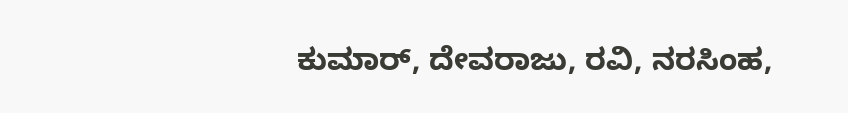ಕುಮಾರ್, ದೇವರಾಜು, ರವಿ, ನರಸಿಂಹ,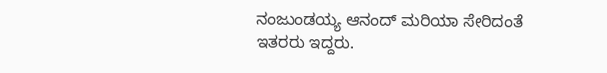ನಂಜುಂಡಯ್ಯ ಆನಂದ್ ಮರಿಯಾ ಸೇರಿದಂತೆ ಇತರರು ಇದ್ದರು.